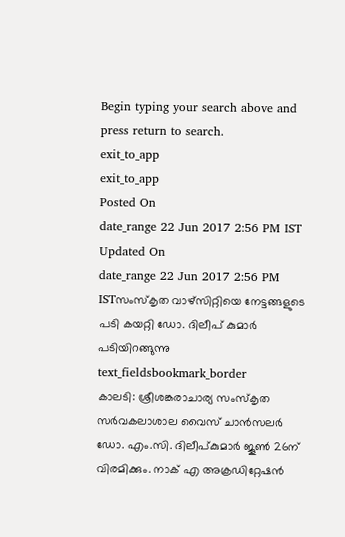Begin typing your search above and press return to search.
exit_to_app
exit_to_app
Posted On
date_range 22 Jun 2017 2:56 PM IST Updated On
date_range 22 Jun 2017 2:56 PM ISTസംസ്കൃത വാഴ്സിറ്റിയെ നേട്ടങ്ങളുടെ പടി കയറ്റി ഡോ. ദിലീപ് കുമാർ പടിയിറങ്ങുന്നു
text_fieldsbookmark_border
കാലടി: ശ്രീശങ്കരാചാര്യ സംസ്കൃത സർവകലാശാല വൈസ് ചാൻസലർ ഡോ. എം.സി. ദിലീപ്കുമാർ ജൂൺ 26ന് വിരമിക്കും. നാക് എ അക്രഡിറ്റേഷൻ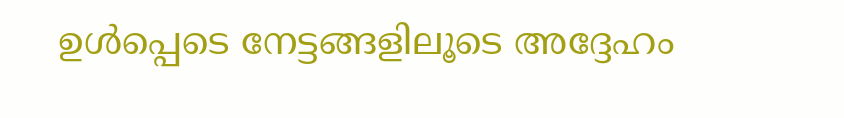ഉൾപ്പെടെ നേട്ടങ്ങളിലൂടെ അദ്ദേഹം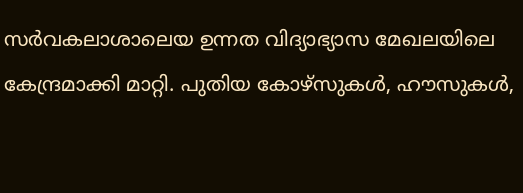സർവകലാശാലെയ ഉന്നത വിദ്യാഭ്യാസ മേഖലയിലെ കേന്ദ്രമാക്കി മാറ്റി. പുതിയ കോഴ്സുകൾ, ഹൗസുകൾ,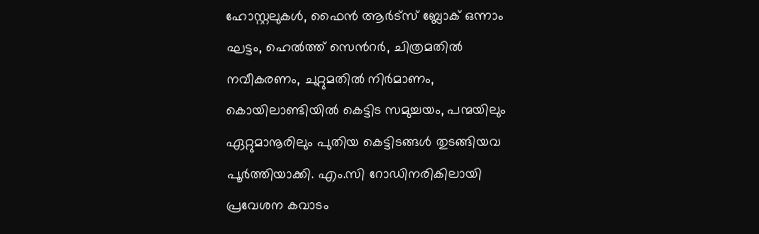ഹോസ്റ്റലുകൾ, ഫൈൻ ആർട്സ് ബ്ലോക് ഒന്നാം ഘട്ടം, ഹെൽത്ത് സെൻറർ, ചിത്രമതിൽ നവീകരണം, ചുറ്റുമതിൽ നിർമാണം, കൊയിലാണ്ടിയിൽ കെട്ടിട സമുച്ചയം, പന്മയിലും ഏറ്റുമാനൂരിലും പുതിയ കെട്ടിടങ്ങൾ തുടങ്ങിയവ പൂർത്തിയാക്കി. എം.സി റോഡിനരികിലായി പ്രവേശന കവാടം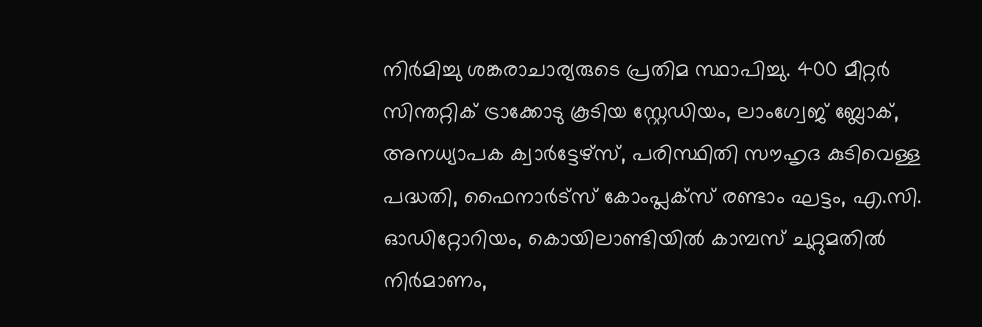നിർമിച്ചു ശങ്കരാചാര്യരുടെ പ്രതിമ സ്ഥാപിച്ചു. 400 മീറ്റർ സിന്തറ്റിക് ട്രാക്കോടു കൂടിയ സ്റ്റേഡിയം, ലാംഗ്വേജ് ബ്ലോക്, അനധ്യാപക ക്വാർട്ടേഴ്സ്, പരിസ്ഥിതി സൗഹൃദ കുടിവെള്ള പദ്ധതി, ഫൈനാർട്സ് കോംപ്ലക്സ് രണ്ടാം ഘട്ടം, എ.സി. ഓഡിറ്റോറിയം, കൊയിലാണ്ടിയിൽ കാമ്പസ് ചുറ്റുമതിൽ നിർമാണം,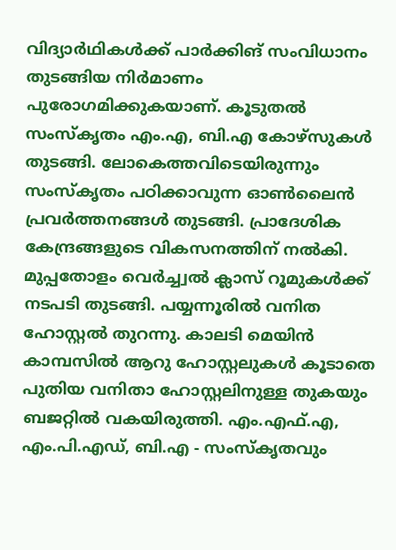വിദ്യാർഥികൾക്ക് പാർക്കിങ് സംവിധാനം തുടങ്ങിയ നിർമാണം പുരോഗമിക്കുകയാണ്. കൂടുതൽ സംസ്കൃതം എം.എ, ബി.എ കോഴ്സുകൾ തുടങ്ങി. ലോകെത്തവിടെയിരുന്നും സംസ്കൃതം പഠിക്കാവുന്ന ഓൺലൈൻ പ്രവർത്തനങ്ങൾ തുടങ്ങി. പ്രാദേശിക കേന്ദ്രങ്ങളുടെ വികസനത്തിന് നൽകി. മുപ്പതോളം വെർച്ച്വൽ ക്ലാസ് റൂമുകൾക്ക് നടപടി തുടങ്ങി. പയ്യന്നൂരിൽ വനിത ഹോസ്റ്റൽ തുറന്നു. കാലടി മെയിൻ കാമ്പസിൽ ആറു ഹോസ്റ്റലുകൾ കൂടാതെ പുതിയ വനിതാ ഹോസ്റ്റലിനുള്ള തുകയും ബജറ്റിൽ വകയിരുത്തി. എം.എഫ്.എ, എം.പി.എഡ്, ബി.എ - സംസ്കൃതവും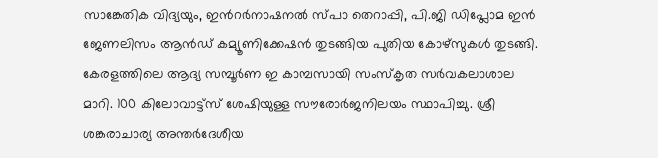സാങ്കേതിക വിദ്യയും, ഇൻറർനാഷനൽ സ്പാ തെറാപ്പി, പി.ജി ഡിപ്ലോമ ഇൻ ജേണലിസം ആൻഡ് കമ്യൂണിക്കേഷൻ തുടങ്ങിയ പുതിയ കോഴ്സുകൾ തുടങ്ങി. കേരളത്തിലെ ആദ്യ സമ്പൂർണ ഇ കാമ്പസായി സംസ്കൃത സർവകലാശാല മാറി. 100 കിലോവാട്ട്സ് ശേഷിയുള്ള സൗരോർജനിലയം സ്ഥാപിച്ചു. ശ്രീ ശങ്കരാചാര്യ അന്തർദേശീയ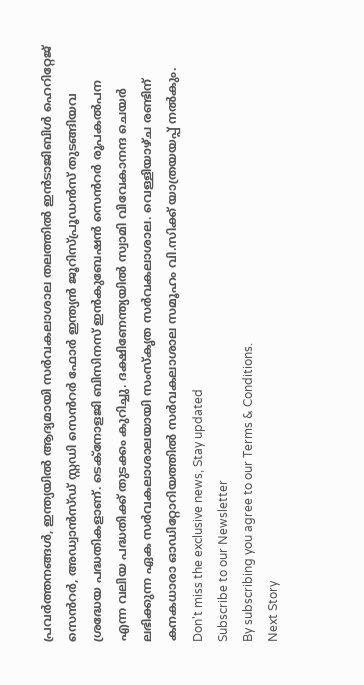പ്രവർത്തനങ്ങൾ, ഇന്ത്യയിൽ ആദ്യമായി സർവകലാശാല തലത്തിൽ ഇൻടാജിബിൾ ഹെറിറ്റേജ് സെൻറർ, അഡ്വാൻസ്ഡ് സ്റ്റഡി സെൻറർ ഫോർ ഇന്ത്യൻ ജൂറിസ്പ്രൂഡൻസ് തുടങ്ങിയവ ശ്രദ്ധേയ പദ്ധതികളാണ്. ടെക്നോളജി ബിസിനസ് ഇൻകുബേഷൻ സെൻറർ രൂപകൽപന എന്ന വലിയ പദ്ധതിക്ക് തുടക്കം കുറിച്ചു. ദക്ഷിണേന്ത്യയിൽ സ്വാമി വിവേകാനന്ദ ചെയർ ലഭിക്കുന്ന ഏക സർവകലാശാലയായി സംസ്കൃത സർവകലാശാല. വെള്ളിയാഴ്ച രണ്ടിന് കനകധാരാ ഓഡിറ്റോറിയത്തിൽ സർവകലാശാല സമൂഹം വി.സിക്ക് യാത്രയയപ്പ് നൽകും.
Don't miss the exclusive news, Stay updated
Subscribe to our Newsletter
By subscribing you agree to our Terms & Conditions.
Next Story